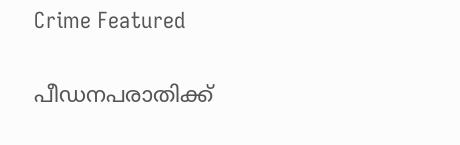Crime Featured

പീഡനപരാതിക്ക്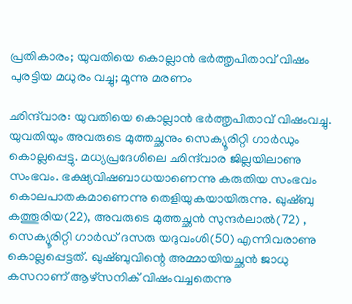പ്രതികാരം; യുവതിയെ കൊല്ലാന്‍ ഭര്‍ത്തൃപിതാവ് വിഷം പുരട്ടിയ മധുരം വച്ചു; മൂന്നു മരണം

ഛിന്ദ്‌വാര: യുവതിയെ കൊല്ലാന്‍ ഭര്‍ത്തൃപിതാവ് വിഷംവച്ചു. യുവതിയും അവരുടെ മുത്തച്ഛനും സെക്യൂരിറ്റി ഗാര്‍ഡും കൊല്ലപ്പെട്ടു. മധ്യപ്രദേശിലെ ഛിന്ദ്‌വാര ജില്ലയിലാണു സംഭവം. ഭക്ഷ്യവിഷബാധയാണെന്നു കരുതിയ സംഭവം കൊലപാതകമാണെന്നു തെളിയുകയായിരുന്നു. ഖുഷ്ബു കത്തൂരിയ(22), അവരുടെ മുത്തച്ഛന്‍ സുന്ദര്‍ലാല്‍(72) , സെക്യൂരിറ്റി ഗാര്‍ഡ് ദസരു യദുവംശി(50) എന്നിവരാണു കൊല്ലപ്പെട്ടത്. ഖുഷ്ബുവിന്റെ അമ്മായിയച്ഛന്‍ ജാധു കസറാണ് ആഴ്‌സനിക് വിഷംവച്ചതെന്നു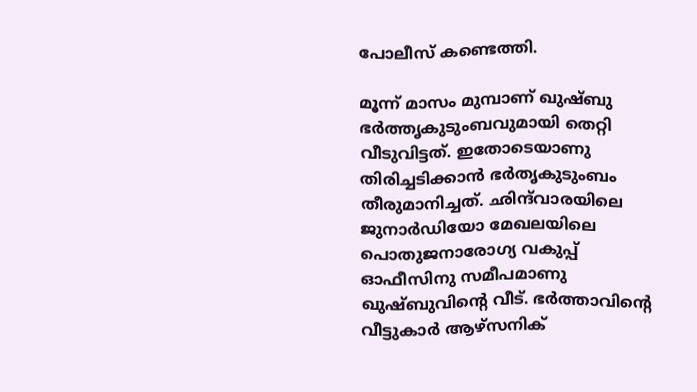പോലീസ് കണ്ടെത്തി.

മൂന്ന് മാസം മുമ്പാണ് ഖുഷ്ബു ഭര്‍ത്തൃകുടുംബവുമായി തെറ്റി വീടുവിട്ടത്. ഇതോടെയാണു തിരിച്ചടിക്കാന്‍ ഭര്‍തൃകുടുംബം തീരുമാനിച്ചത്. ഛിന്ദ്‌വാരയിലെ ജുനാര്‍ഡിയോ മേഖലയിലെ പൊതുജനാരോഗ്യ വകുപ്പ് ഓഫീസിനു സമീപമാണു ഖുഷ്ബുവിന്റെ വീട്. ഭര്‍ത്താവിന്റെ വീട്ടുകാര്‍ ആഴ്‌സനിക്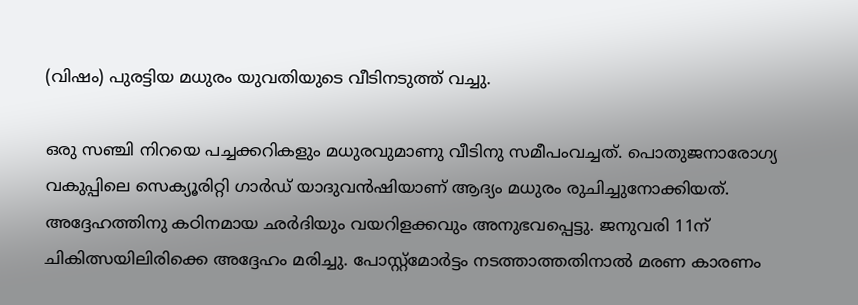(വിഷം) പുരട്ടിയ മധുരം യുവതിയുടെ വീടിനടുത്ത് വച്ചു.

ഒരു സഞ്ചി നിറയെ പച്ചക്കറികളും മധുരവുമാണു വീടിനു സമീപംവച്ചത്. പൊതുജനാരോഗ്യ വകുപ്പിലെ സെക്യൂരിറ്റി ഗാര്‍ഡ് യാദുവന്‍ഷിയാണ് ആദ്യം മധുരം രുചിച്ചുനോക്കിയത്. അദ്ദേഹത്തിനു കഠിനമായ ഛര്‍ദിയും വയറിളക്കവും അനുഭവപ്പെട്ടു. ജനുവരി 11ന് ചികിത്സയിലിരിക്കെ അദ്ദേഹം മരിച്ചു. പോസ്റ്റ്‌മോര്‍ട്ടം നടത്താത്തതിനാല്‍ മരണ കാരണം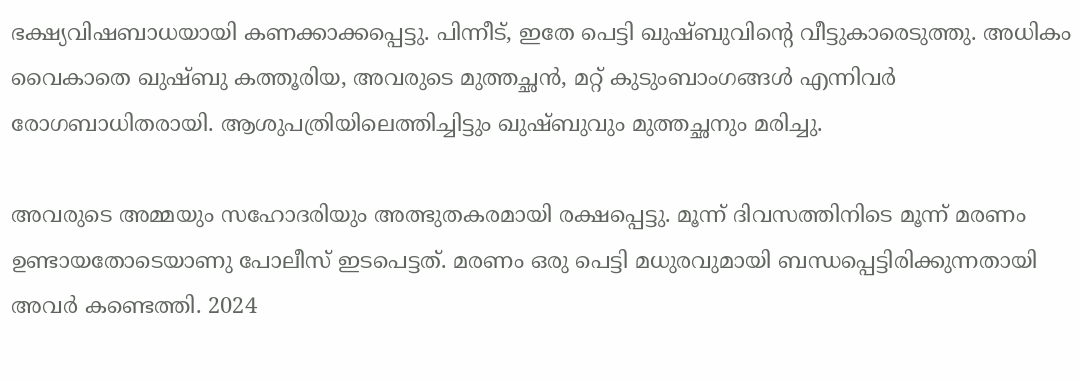ഭക്ഷ്യവിഷബാധയായി കണക്കാക്കപ്പെട്ടു. പിന്നീട്, ഇതേ പെട്ടി ഖുഷ്ബുവിന്റെ വീട്ടുകാരെടുത്തു. അധികം വൈകാതെ ഖുഷ്ബു കത്തൂരിയ, അവരുടെ മുത്തച്ഛന്‍, മറ്റ് കുടുംബാംഗങ്ങള്‍ എന്നിവര്‍ രോഗബാധിതരായി. ആശുപത്രിയിലെത്തിച്ചിട്ടും ഖുഷ്ബുവും മുത്തച്ഛനും മരിച്ചു.

അവരുടെ അമ്മയും സഹോദരിയും അത്ഭുതകരമായി രക്ഷപ്പെട്ടു. മൂന്ന് ദിവസത്തിനിടെ മൂന്ന് മരണം ഉണ്ടായതോടെയാണു പോലീസ് ഇടപെട്ടത്. മരണം ഒരു പെട്ടി മധുരവുമായി ബന്ധപ്പെട്ടിരിക്കുന്നതായി അവര്‍ കണ്ടെത്തി. 2024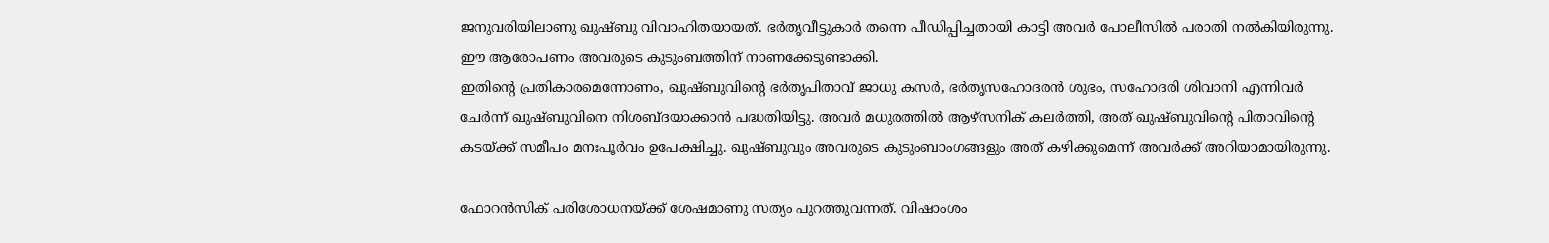ജനുവരിയിലാണു ഖുഷ്ബു വിവാഹിതയായത്. ഭര്‍തൃവീട്ടുകാര്‍ തന്നെ പീഡിപ്പിച്ചതായി കാട്ടി അവര്‍ പോലീസില്‍ പരാതി നല്‍കിയിരുന്നു. ഈ ആരോപണം അവരുടെ കുടുംബത്തിന് നാണക്കേടുണ്ടാക്കി.
ഇതിന്റെ പ്രതികാരമെന്നോണം, ഖുഷ്ബുവിന്റെ ഭര്‍തൃപിതാവ് ജാധു കസര്‍, ഭര്‍തൃസഹോദരന്‍ ശുഭം, സഹോദരി ശിവാനി എന്നിവര്‍ ചേര്‍ന്ന് ഖുഷ്ബുവിനെ നിശബ്ദയാക്കാന്‍ പദ്ധതിയിട്ടു. അവര്‍ മധുരത്തില്‍ ആഴ്‌സനിക് കലര്‍ത്തി, അത് ഖുഷ്ബുവിന്റെ പിതാവിന്റെ കടയ്ക്ക് സമീപം മനഃപൂര്‍വം ഉപേക്ഷിച്ചു. ഖുഷ്ബുവും അവരുടെ കുടുംബാംഗങ്ങളും അത് കഴിക്കുമെന്ന് അവര്‍ക്ക് അറിയാമായിരുന്നു.

ഫോറന്‍സിക് പരിശോധനയ്ക്ക് ശേഷമാണു സത്യം പുറത്തുവന്നത്. വിഷാംശം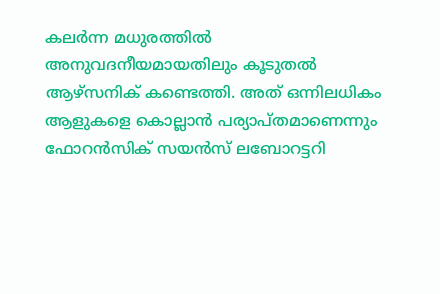കലര്‍ന്ന മധുരത്തില്‍ അനുവദനീയമായതിലും കൂടുതല്‍ ആഴ്‌സനിക് കണ്ടെത്തി. അത് ഒന്നിലധികം ആളുകളെ കൊല്ലാന്‍ പര്യാപ്തമാണെന്നും ഫോറന്‍സിക് സയന്‍സ് ലബോറട്ടറി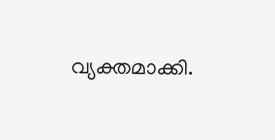വ്യക്തമാക്കി.